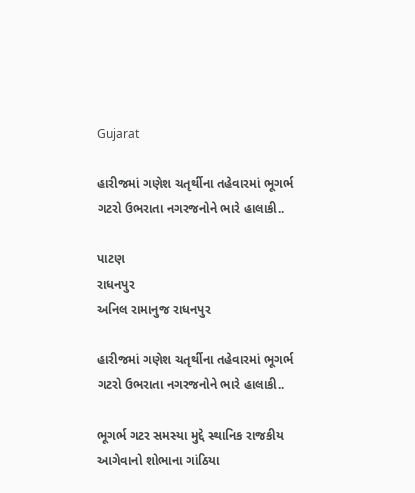Gujarat

હારીજમાં ગણેશ ચતૃર્થીના તહેવારમાં ભૂગર્ભ ગટરો ઉભરાતા નગરજનોને ભારે હાલાકી..

પાટણ
રાધનપુર
અનિલ રામાનુજ રાધનપુર

હારીજમાં ગણેશ ચતૃર્થીના તહેવારમાં ભૂગર્ભ ગટરો ઉભરાતા નગરજનોને ભારે હાલાકી..

ભૂગર્ભ ગટર સમસ્યા મુદ્દે સ્થાનિક રાજકીય આગેવાનો શોભાના ગાંઠિયા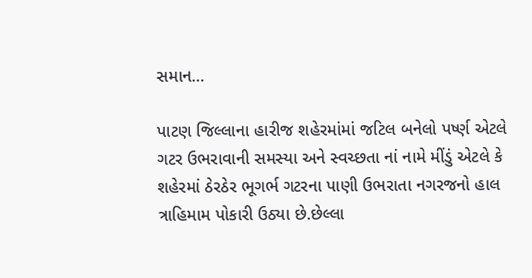સમાન…

પાટણ જિલ્લાના હારીજ શહેરમાંમાં જટિલ બનેલો પર્ષ્ણ એટલે ગટર ઉભરાવાની સમસ્યા અને સ્વચ્છતા નાં નામે મીંડું એટલે કે શહેરમાં ઠેરઠેર ભૂગર્ભ ગટરના પાણી ઉભરાતા નગરજનો હાલ ત્રાહિમામ પોકારી ઉઠ્યા છે.છેલ્લા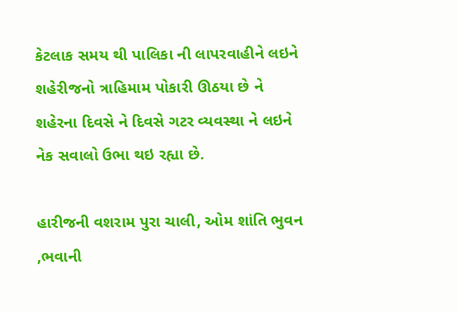કેટલાક સમય થી પાલિકા ની લાપરવાહીને લઇને શહેરીજનો ત્રાહિમામ પોકારી ઊઠયા છે ને શહેરના દિવસે ને દિવસે ગટર વ્યવસ્થા ને લઇને નેક સવાલો ઉભા થઇ રહ્યા છે.

હારીજની વશરામ પુરા ચાલી, ઓમ શાંતિ ભુવન ,ભવાની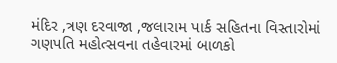મંદિર ,ત્રણ દરવાજા ,જલારામ પાર્ક સહિતના વિસ્તારોમાં ગણપતિ મહોત્સવના તહેવારમાં બાળકો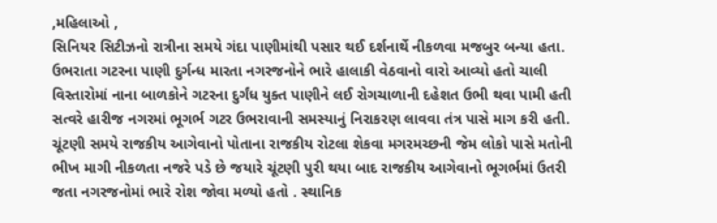,મહિલાઓ ,
સિનિયર સિટીઝનો રાત્રીના સમયે ગંદા પાણીમાંથી પસાર થઈ દર્શનાર્થે નીકળવા મજબુર બન્યા હતા. ઉભરાતા ગટરના પાણી દુર્ગન્ધ મારતા નગરજનોને ભારે હાલાકી વેઠવાનો વારો આવ્યો હતો ચાલી વિસ્તારોમાં નાના બાળકોને ગટરના દુર્ગંધ યુક્ત પાણીને લઈ રોગચાળાની દહેશત ઉભી થવા પામી હતી સત્વરે હારીજ નગરમાં ભૂગર્ભ ગટર ઉભરાવાની સમસ્યાનું નિરાકરણ લાવવા તંત્ર પાસે માગ કરી હતી. ચૂંટણી સમયે રાજકીય આગેવાનો પોતાના રાજકીય રોટલા શેકવા મગરમચ્છની જેમ લોકો પાસે મતોની ભીખ માગી નીકળતા નજરે પડે છે જયારે ચૂંટણી પુરી થયા બાદ રાજકીય આગેવાનો ભૂગર્ભમાં ઉતરી જતા નગરજનોમાં ભારે રોશ જોવા મળ્યો હતો . સ્થાનિક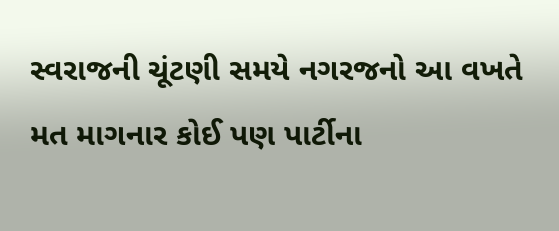સ્વરાજની ચૂંટણી સમયે નગરજનો આ વખતે મત માગનાર કોઈ પણ પાર્ટીના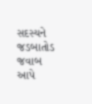સદસ્યને જડબાતોડ જવાબ આપે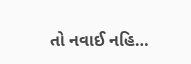તો નવાઈ નહિ…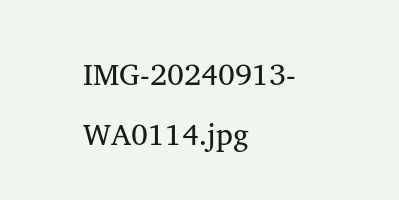IMG-20240913-WA0114.jpg